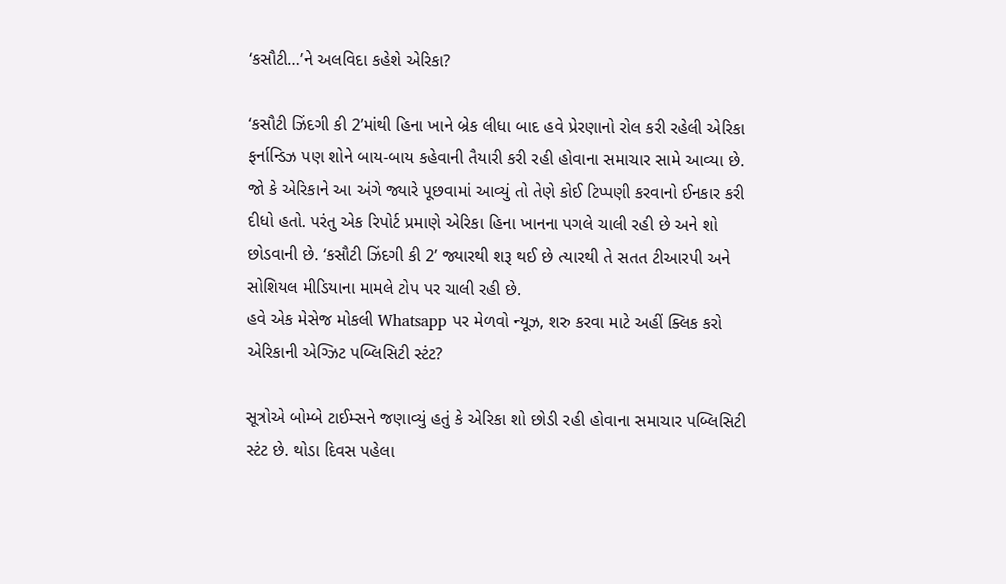‘કસૌટી…’ને અલવિદા કહેશે એરિકા?

‘કસૌટી ઝિંદગી કી 2’માંથી હિના ખાને બ્રેક લીધા બાદ હવે પ્રેરણાનો રોલ કરી રહેલી એરિકા ફર્નાન્ડિઝ પણ શોને બાય-બાય કહેવાની તૈયારી કરી રહી હોવાના સમાચાર સામે આવ્યા છે. જો કે એરિકાને આ અંગે જ્યારે પૂછવામાં આવ્યું તો તેણે કોઈ ટિપ્પણી કરવાનો ઈનકાર કરી દીધો હતો. પરંતુ એક રિપોર્ટ પ્રમાણે એરિકા હિના ખાનના પગલે ચાલી રહી છે અને શો છોડવાની છે. ‘કસૌટી ઝિંદગી કી 2’ જ્યારથી શરૂ થઈ છે ત્યારથી તે સતત ટીઆરપી અને સોશિયલ મીડિયાના મામલે ટોપ પર ચાલી રહી છે.
હવે એક મેસેજ મોકલી Whatsapp પર મેળવો ન્યૂઝ, શરુ કરવા માટે અહીં ક્લિક કરો
એરિકાની એગ્ઝિટ પબ્લિસિટી સ્ટંટ?

સૂત્રોએ બોમ્બે ટાઈમ્સને જણાવ્યું હતું કે એરિકા શો છોડી રહી હોવાના સમાચાર પબ્લિસિટી સ્ટંટ છે. થોડા દિવસ પહેલા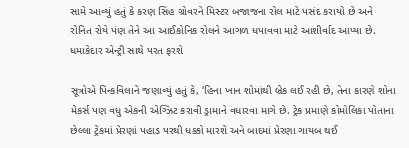સામે આવ્યું હતું કે કરણ સિંહ ગ્રોવરને મિસ્ટર બજાજના રોલ માટે પસંદ કરાયો છે અને રોનિત રોયે પંણ તેને આ આઈકોનિક રોલને આગળ ધપાવવા માટે આશીર્વાદ આપ્યા છે.
ધમાકેદાર એન્ટ્રી સાથે પરત ફરશે

સૂત્રોએ પિન્કવિલાને જણાવ્યું હતું કે, ‘હિના ખાન શોમાંથી બ્રેક લઈ રહી છે, તેના કારણે શોના મેકર્સ પણ વધુ એકની એગ્ઝિટ કરાવી ડ્રામાને વધારવા માગે છે. ટ્રેક પ્રમાણે કોમોલિકા પોતાના છેલ્લા ટ્રેકમાં પ્રેરણાં પહાડ પરથી ધક્કો મારશે અને બાદમાં પ્રેરણા ગાયબ થઈ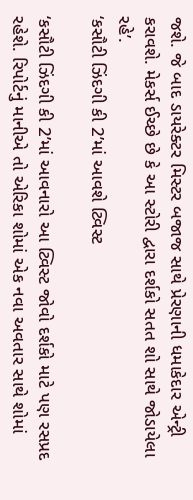જશે. જે બાદ ડાયરેક્ટર મિસ્ટર બજાજ સાથે પ્રેરણાની ધમાકેદાર એન્ટ્રી કરાવશે. મેકર્સ ઈચ્છે છે કે આ સ્ટોરી દ્વારા દર્શકો સતત શો સાથે જોડાયેલા રહે’.
‘કસૌટી ઝિંદગી કી 2’માં આવશે ટ્વિસ્ટ

‘કસૌટી ઝિંદગી કી 2’માં આવનારો આ ટ્વિસ્ટ જોવો દર્શકો માટે પણ રસપ્રદ રહેશે. રિપોર્ટનું માનીએ તો એરિકા શોમાં એક નવા અવતાર સાથે શોમાં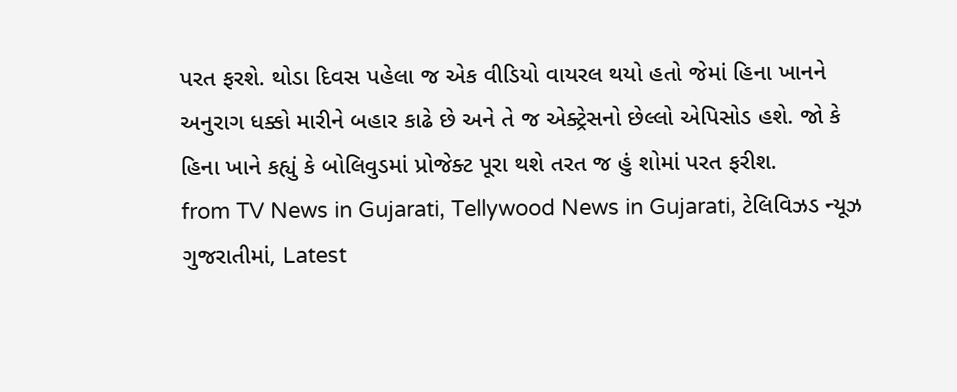પરત ફરશે. થોડા દિવસ પહેલા જ એક વીડિયો વાયરલ થયો હતો જેમાં હિના ખાનને અનુરાગ ધક્કો મારીને બહાર કાઢે છે અને તે જ એક્ટ્રેસનો છેલ્લો એપિસોડ હશે. જો કે હિના ખાને કહ્યું કે બોલિવુડમાં પ્રોજેક્ટ પૂરા થશે તરત જ હું શોમાં પરત ફરીશ.
from TV News in Gujarati, Tellywood News in Gujarati, ટેલિવિઝડ ન્યૂઝ ગુજરાતીમાં, Latest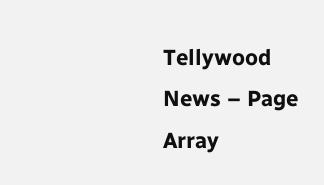Tellywood News – Page Array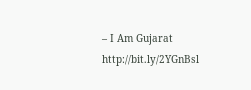– I Am Gujarat http://bit.ly/2YGnBsl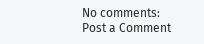No comments:
Post a Comment